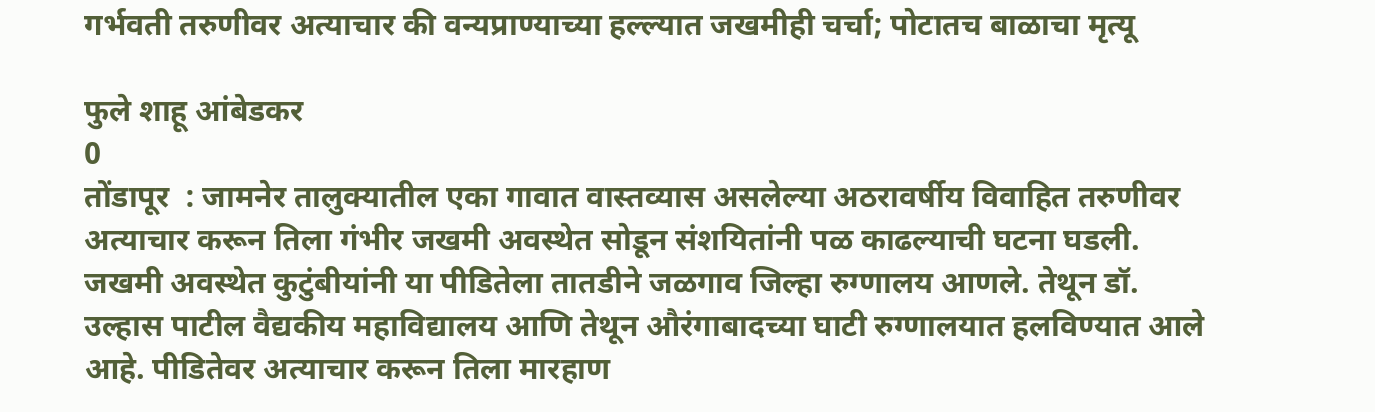गर्भवती तरुणीवर अत्याचार की वन्यप्राण्याच्या हल्ल्यात जखमीही चर्चा; पोटातच बाळाचा मृत्‍यू

फुले शाहू आंबेडकर
0
तोंडापूर  : जामनेर तालुक्यातील एका गावात वास्तव्यास असलेल्या अठरावर्षीय विवाहित तरुणीवर अत्याचार करून तिला गंभीर जखमी अवस्थेत सोडून संशयितांनी पळ काढल्याची घटना घडली. जखमी अवस्थेत कुटुंबीयांनी या पीडितेला तातडीने जळगाव जिल्‍हा रुग्णालय आणले. तेथून डॉ. उल्हास पाटील वैद्यकीय महाविद्यालय आणि तेथून औरंगाबादच्या घाटी रुग्णालयात हलविण्यात आले आहे. पीडितेवर अत्याचार करून तिला मारहाण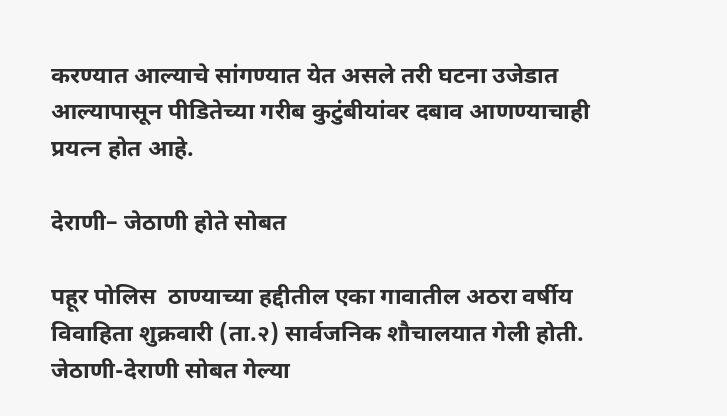करण्यात आल्याचे सांगण्यात येत असले तरी घटना उजेडात आल्यापासून पीडितेच्या गरीब कुटुंबीयांवर दबाव आणण्याचाही प्रयत्न होत आहे.

देराणी– जेठाणी होते सोबत

पहूर पोलिस  ठाण्याच्या हद्दीतील एका गावातील अठरा वर्षीय विवाहिता शुक्रवारी (ता.२) सार्वजनिक शौचालयात गेली होती. जेठाणी-देराणी सोबत गेल्या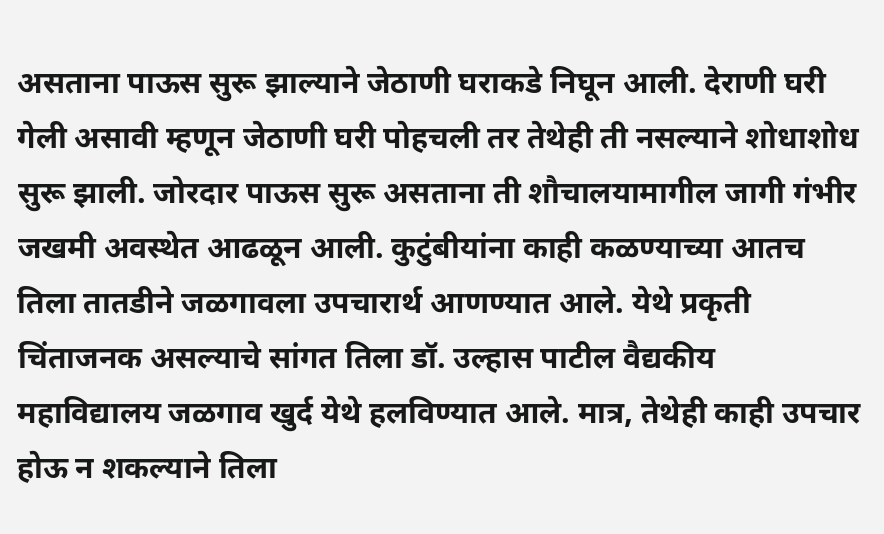असताना पाऊस सुरू झाल्याने जेठाणी घराकडे निघून आली. देराणी घरी गेली असावी म्हणून जेठाणी घरी पोहचली तर तेथेही ती नसल्याने शोधाशोध सुरू झाली. जोरदार पाऊस सुरू असताना ती शौचालयामागील जागी गंभीर जखमी अवस्थेत आढळून आली. कुटुंबीयांना काही कळण्याच्या आतच तिला तातडीने जळगावला उपचारार्थ आणण्यात आले. येथे प्रकृती चिंताजनक असल्याचे सांगत तिला डॉ. उल्हास पाटील वैद्यकीय महाविद्यालय जळगाव खुर्द येथे हलविण्यात आले. मात्र, तेथेही काही उपचार होऊ न शकल्याने तिला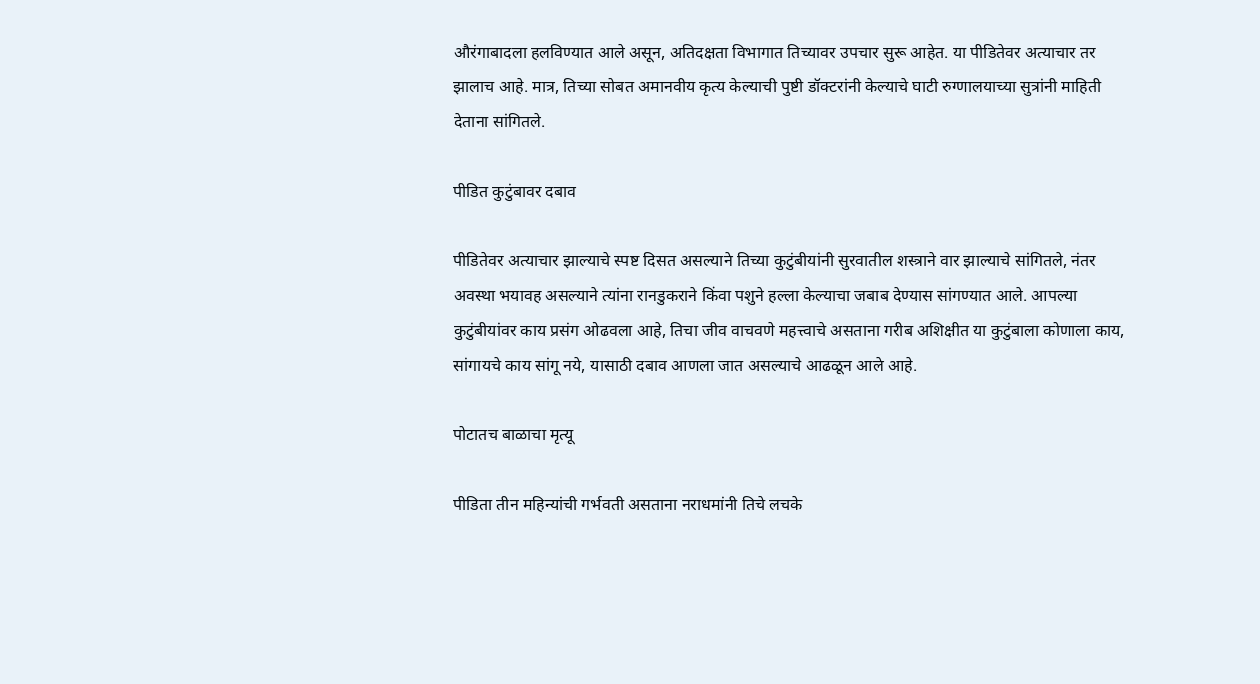औरंगाबादला हलविण्यात आले असून, अतिदक्षता विभागात तिच्यावर उपचार सुरू आहेत. या पीडितेवर अत्याचार तर झालाच आहे. मात्र, तिच्या सोबत अमानवीय कृत्य केल्याची पुष्टी डॉक्टरांनी केल्याचे घाटी रुग्णालयाच्या सुत्रांनी माहिती देताना सांगितले.

पीडित कुटुंबावर दबाव

पीडितेवर अत्याचार झाल्याचे स्पष्ट दिसत असल्याने तिच्या कुटुंबीयांनी सुरवातील शस्त्राने वार झाल्याचे सांगितले, नंतर अवस्था भयावह असल्याने त्यांना रानडुकराने किंवा पशुने हल्ला केल्याचा जबाब देण्यास सांगण्यात आले. आपल्या कुटुंबीयांवर काय प्रसंग ओढवला आहे, तिचा जीव वाचवणे महत्त्वाचे असताना गरीब अशिक्षीत या कुटुंबाला कोणाला काय, सांगायचे काय सांगू नये, यासाठी दबाव आणला जात असल्याचे आढळून आले आहे.

पोटातच बाळाचा मृत्यू

पीडिता तीन महिन्यांची गर्भवती असताना नराधमांनी तिचे लचके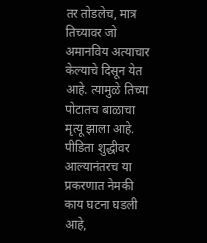तर तोडलेच, मात्र तिच्यावर जो अमानविय अत्याचार केल्याचे दिसून येत आहे. त्यामुळे तिच्या पोटातच बाळाचा मृत्यू झाला आहे. पीडिता शुद्धीवर आल्यानंतरच या प्रकरणात नेमकी काय घटना घडली आहे,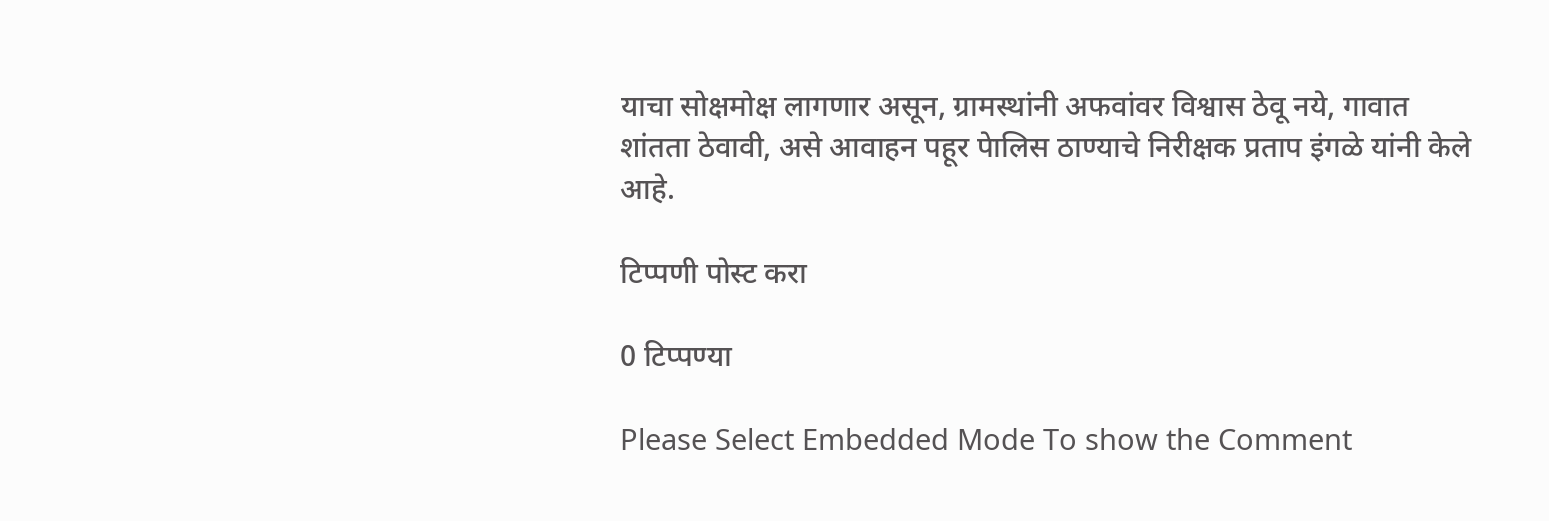याचा सोक्षमोक्ष लागणार असून, ग्रामस्थांनी अफवांवर विश्वास ठेवू नये, गावात शांतता ठेवावी, असे आवाहन पहूर पेालिस ठाण्याचे निरीक्षक प्रताप इंगळे यांनी केले आहे.

टिप्पणी पोस्ट करा

0 टिप्पण्या

Please Select Embedded Mode To show the Comment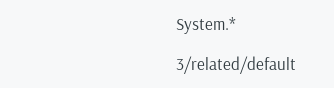System.*

3/related/default